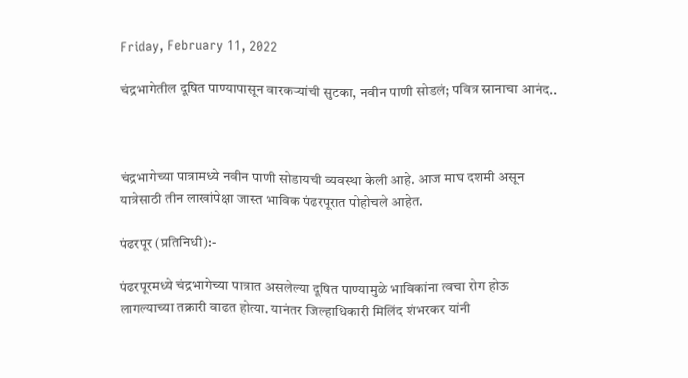Friday, February 11, 2022

चंद्रभागेतील दूषित पाण्यापासून वारकऱ्यांची सुटका, नवीन पाणी सोडलं; पवित्र स्नानाचा आनंद..



चंद्रभागेच्या पात्रामध्ये नवीन पाणी सोडायची व्यवस्था केली आहे. आज माघ दशमी असून यात्रेसाठी तीन लाखांपेक्षा जास्त भाविक पंढरपूरात पोहोचले आहेत.

पंढरपूर (प्रतिनिधी):-

पंढरपूरमध्ये चंद्रभागेच्या पात्रात असलेल्या दूषित पाण्यामुळे भाविकांना त्वचा रोग होऊ लागल्याच्या तक्रारी वाढत होत्या. यानंतर जिल्हाधिकारी मिलिंद शंभरकर यांनी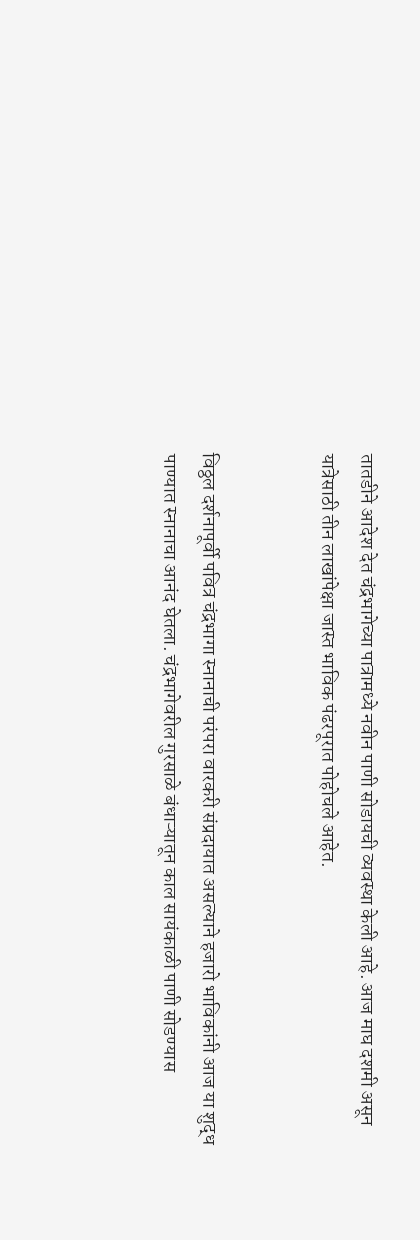तातडीने आदेश देत चंद्रभागेच्या पात्रामध्ये नवीन पाणी सोडायची व्यवस्था केली आहे. आज माघ दशमी असून यात्रेसाठी तीन लाखांपेक्षा जास्त भाविक पंढरपूरात पोहोचले आहेत.


विठ्ठल दर्शनापूर्वी पवित्र चंद्रभागा स्नानाची परंपरा वारकरी संप्रदायात असल्याने हजारो भाविकांनी आज या शुद्ध पाण्यात स्नानाचा आनंद घेतला. चंद्रभागेवरील गुरसाळे बंधाऱ्यातून काल सायंकाळी पाणी सोडण्यास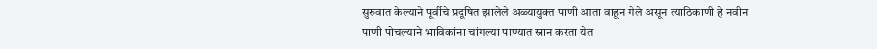सुरुवात केल्याने पूर्वीचे प्रदूषित झालेले अळ्यायुक्त पाणी आता वाहून गेले असून त्याठिकाणी हे नवीन पाणी पोचल्याने भाविकांना चांगल्या पाण्यात स्नान करता येत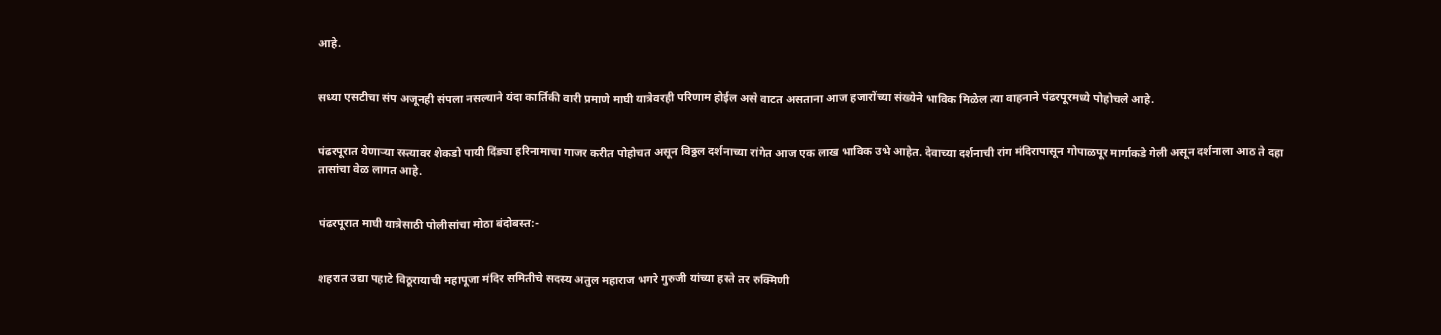आहे.


सध्या एसटीचा संप अजूनही संपला नसल्याने यंदा कार्तिकी वारी प्रमाणे माघी यात्रेवरही परिणाम होईल असे वाटत असताना आज हजारोंच्या संख्येने भाविक मिळेल त्या वाहनाने पंढरपूरमध्ये पोहोचले आहे.


पंढरपूरात येणाऱ्या रस्त्यावर शेकडो पायी दिंड्या हरिनामाचा गाजर करीत पोहोचत असून विठ्ठल दर्शनाच्या रांगेत आज एक लाख भाविक उभे आहेत. देवाच्या दर्शनाची रांग मंदिरापासून गोपाळपूर मार्गाकडे गेली असून दर्शनाला आठ ते दहा तासांचा वेळ लागत आहे.


पंढरपूरात माघी यात्रेसाठी पोलीसांचा मोठा बंदोबस्त:-


शहरात उद्या पहाटे विठूरायाची महापूजा मंदिर समितीचे सदस्य अतुल महाराज भगरे गुरुजी यांच्या हस्ते तर रुक्मिणी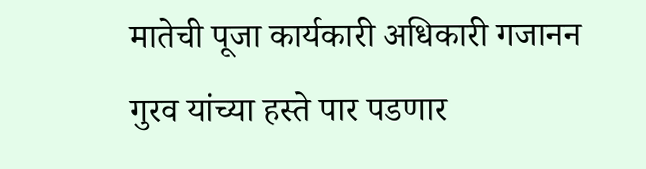मातेची पूजा कार्यकारी अधिकारी गजानन गुरव यांच्या हस्ते पार पडणार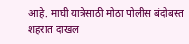आहे. माघी यात्रेसाठी मोठा पोलीस बंदोबस्त शहरात दाखल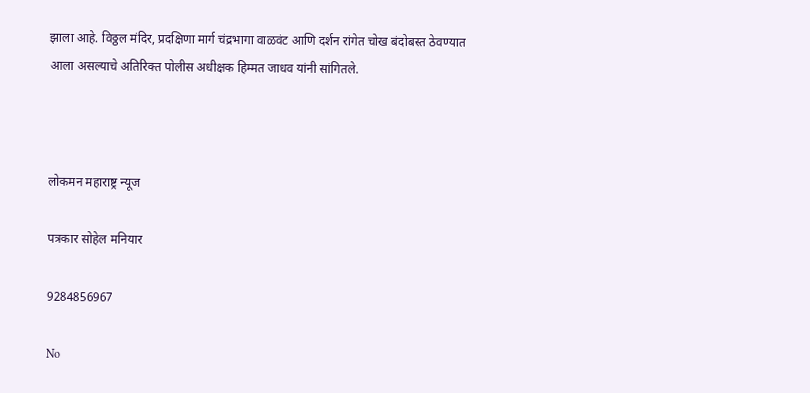झाला आहे. विठ्ठल मंदिर, प्रदक्षिणा मार्ग चंद्रभागा वाळवंट आणि दर्शन रांगेत चोख बंदोबस्त ठेवण्यात आला असल्याचे अतिरिक्त पोलीस अधीक्षक हिम्मत जाधव यांनी सांगितले.



लोकमन महाराष्ट्र न्यूज

पत्रकार सोहेल मनियार

9284856967

No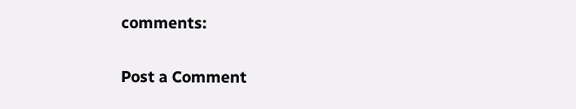comments:

Post a Comment